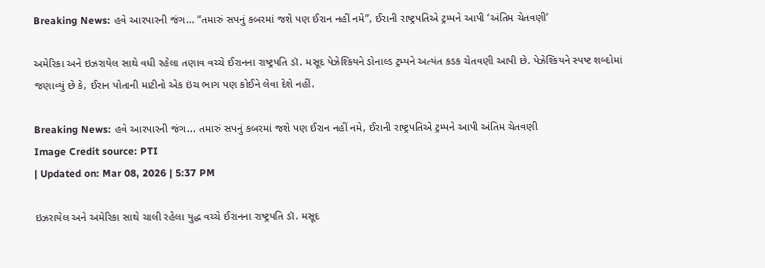Breaking News: હવે આરપારની જંગ… “તમારું સપનું કબરમાં જશે પણ ઈરાન નહીં નમે”, ઈરાની રાષ્ટ્રપતિએ ટ્રમ્પને આપી ‘અંતિમ ચેતવણી’

અમેરિકા અને ઇઝરાયેલ સાથે વધી રહેલા તણાવ વચ્ચે ઈરાનના રાષ્ટ્રપતિ ડૉ. મસૂદ પેઝેશ્કિયને ડોનાલ્ડ ટ્રમ્પને અત્યંત કડક ચેતવણી આપી છે. પેઝેશ્કિયને સ્પષ્ટ શબ્દોમાં જણાવ્યું છે કે, ઈરાન પોતાની માટીનો એક ઇંચ ભાગ પણ કોઈને લેવા દેશે નહીં.

Breaking News: હવે આરપારની જંગ... તમારું સપનું કબરમાં જશે પણ ઈરાન નહીં નમે, ઈરાની રાષ્ટ્રપતિએ ટ્રમ્પને આપી અંતિમ ચેતવણી
Image Credit source: PTI
| Updated on: Mar 08, 2026 | 5:37 PM

ઇઝરાયેલ અને અમેરિકા સાથે ચાલી રહેલા યુદ્ધ વચ્ચે ઈરાનના રાષ્ટ્રપતિ ડૉ. મસૂદ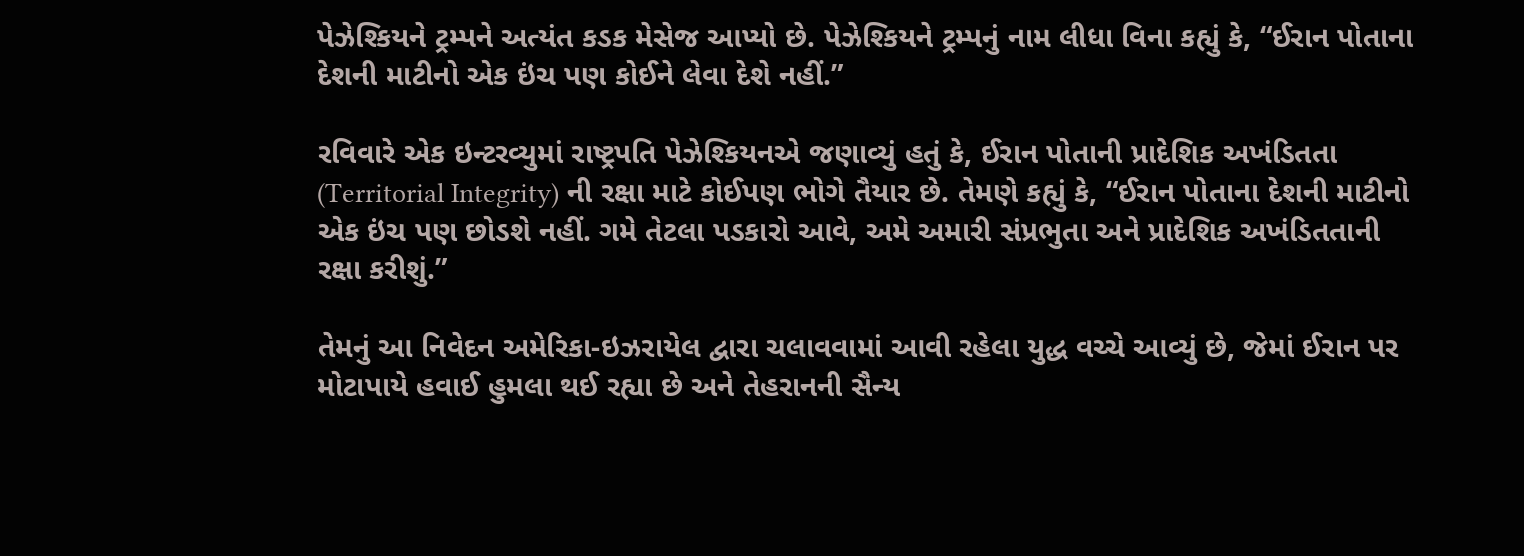પેઝેશ્કિયને ટ્રમ્પને અત્યંત કડક મેસેજ આપ્યો છે. પેઝેશ્કિયને ટ્રમ્પનું નામ લીધા વિના કહ્યું કે, “ઈરાન પોતાના દેશની માટીનો એક ઇંચ પણ કોઈને લેવા દેશે નહીં.”

રવિવારે એક ઇન્ટરવ્યુમાં રાષ્ટ્રપતિ પેઝેશ્કિયનએ જણાવ્યું હતું કે, ઈરાન પોતાની પ્રાદેશિક અખંડિતતા (Territorial Integrity) ની રક્ષા માટે કોઈપણ ભોગે તૈયાર છે. તેમણે કહ્યું કે, “ઈરાન પોતાના દેશની માટીનો એક ઇંચ પણ છોડશે નહીં. ગમે તેટલા પડકારો આવે, અમે અમારી સંપ્રભુતા અને પ્રાદેશિક અખંડિતતાની રક્ષા કરીશું.”

તેમનું આ નિવેદન અમેરિકા-ઇઝરાયેલ દ્વારા ચલાવવામાં આવી રહેલા યુદ્ધ વચ્ચે આવ્યું છે, જેમાં ઈરાન પર મોટાપાયે હવાઈ હુમલા થઈ રહ્યા છે અને તેહરાનની સૈન્ય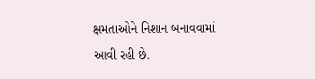ક્ષમતાઓને નિશાન બનાવવામાં આવી રહી છે.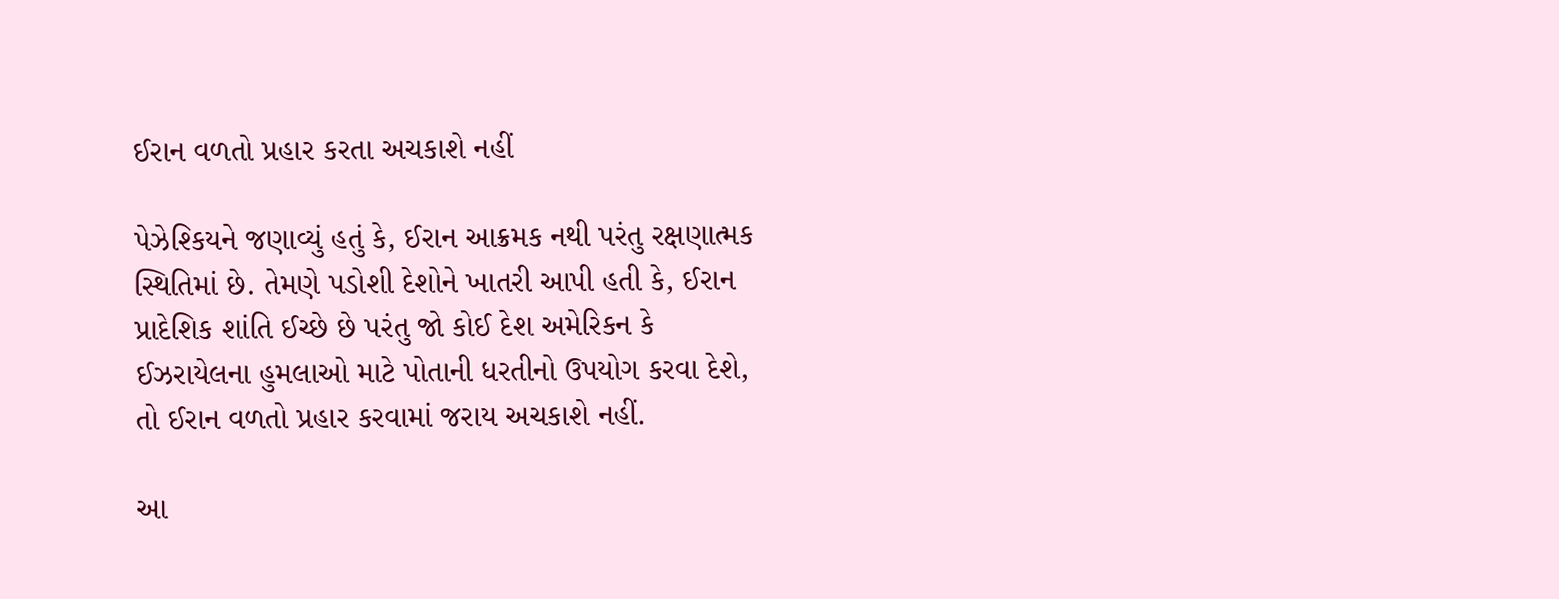ઈરાન વળતો પ્રહાર કરતા અચકાશે નહીં

પેઝેશ્કિયને જણાવ્યું હતું કે, ઈરાન આક્રમક નથી પરંતુ રક્ષણાત્મક સ્થિતિમાં છે. તેમણે પડોશી દેશોને ખાતરી આપી હતી કે, ઈરાન પ્રાદેશિક શાંતિ ઈચ્છે છે પરંતુ જો કોઈ દેશ અમેરિકન કે ઈઝરાયેલના હુમલાઓ માટે પોતાની ધરતીનો ઉપયોગ કરવા દેશે, તો ઈરાન વળતો પ્રહાર કરવામાં જરાય અચકાશે નહીં.

આ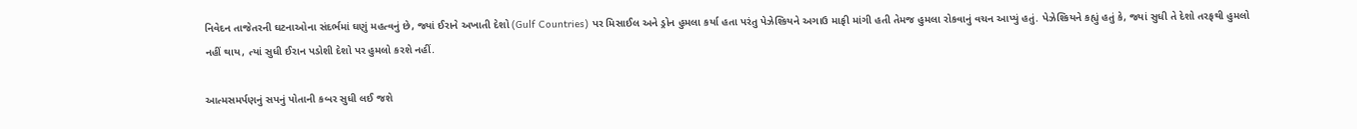નિવેદન તાજેતરની ઘટનાઓના સંદર્ભમાં ઘણું મહત્વનું છે, જ્યાં ઈરાને અખાતી દેશો (Gulf Countries) પર મિસાઈલ અને ડ્રોન હુમલા કર્યા હતા પરંતુ પેઝેશ્કિયને અગાઉ માફી માંગી હતી તેમજ હુમલા રોકવાનું વચન આપ્યું હતું. પેઝેશ્કિયને કહ્યું હતું કે, જ્યાં સુધી તે દેશો તરફથી હુમલો નહીં થાય, ત્યાં સુધી ઈરાન પડોશી દેશો પર હુમલો કરશે નહીં.

આત્મસમર્પણનું સપનું પોતાની કબર સુધી લઈ જશે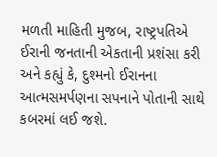મળતી માહિતી મુજબ, રાષ્ટ્રપતિએ ઈરાની જનતાની એકતાની પ્રશંસા કરી અને કહ્યું કે, દુશ્મનો ઈરાનના આત્મસમર્પણના સપનાને પોતાની સાથે કબરમાં લઈ જશે.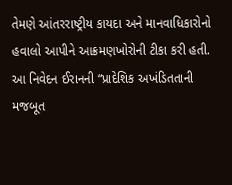તેમણે આંતરરાષ્ટ્રીય કાયદા અને માનવાધિકારોનો હવાલો આપીને આક્રમણખોરોની ટીકા કરી હતી. આ નિવેદન ઈરાનની “પ્રાદેશિક અખંડિતતાની મજબૂત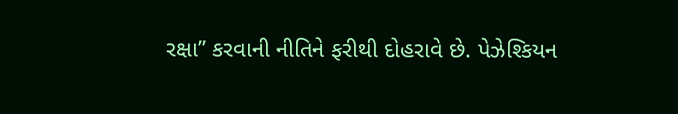રક્ષા” કરવાની નીતિને ફરીથી દોહરાવે છે. પેઝેશ્કિયન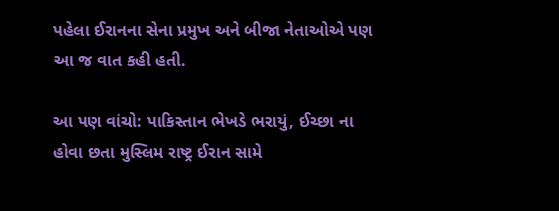પહેલા ઈરાનના સેના પ્રમુખ અને બીજા નેતાઓએ પણ આ જ વાત કહી હતી.

આ પણ વાંચો: પાકિસ્તાન ભેખડે ભરાયું, ઈચ્છા ના હોવા છતા મુસ્લિમ રાષ્ટ્ર ઈરાન સામે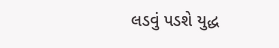લડવું પડશે યુદ્ધ